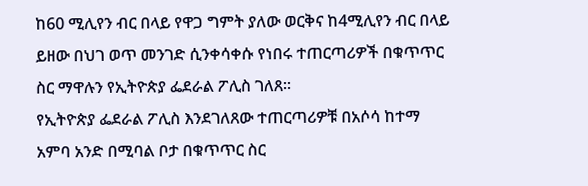ከ60 ሚሊየን ብር በላይ የዋጋ ግምት ያለው ወርቅና ከ4ሚሊየን ብር በላይ ይዘው በህገ ወጥ መንገድ ሲንቀሳቀሱ የነበሩ ተጠርጣሪዎች በቁጥጥር ስር ማዋሉን የኢትዮጵያ ፌደራል ፖሊስ ገለጸ፡፡
የኢትዮጵያ ፌደራል ፖሊስ እንደገለጸው ተጠርጣሪዎቹ በአሶሳ ከተማ አምባ አንድ በሚባል ቦታ በቁጥጥር ስር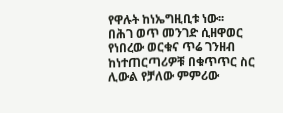የዋሉት ከነኤግዚቢቱ ነው፡፡
በሕገ ወጥ መንገድ ሲዘዋወር የነበረው ወርቁና ጥሬ ገንዘብ ከነተጠርጣሪዎቹ በቁጥጥር ስር ሊውል የቻለው ምምሪው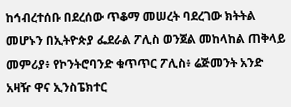ከኅብረተሰቡ በደረሰው ጥቆማ መሠረት ባደረገው ክትትል መሆኑን በኢትዮጵያ ፌደራል ፖሊስ ወንጀል መከላከል ጠቅላይ መምሪያ፥ የኮንትሮባንድ ቁጥጥር ፖሊስ፥ ሬጅመንት አንድ አዛዥ ዋና ኢንስፔክተር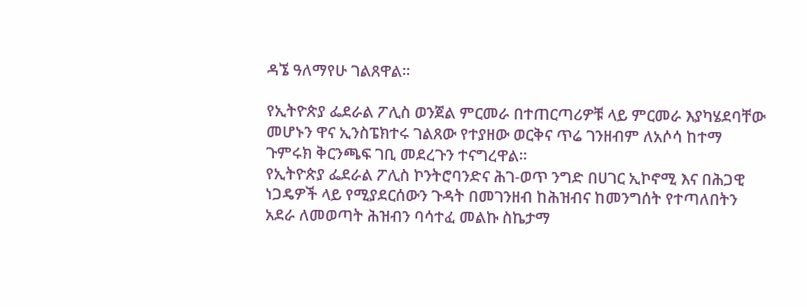ዳኜ ዓለማየሁ ገልጸዋል፡፡

የኢትዮጵያ ፌደራል ፖሊስ ወንጀል ምርመራ በተጠርጣሪዎቹ ላይ ምርመራ እያካሄደባቸው መሆኑን ዋና ኢንስፔክተሩ ገልጸው የተያዘው ወርቅና ጥሬ ገንዘብም ለአሶሳ ከተማ ጉምሩክ ቅርንጫፍ ገቢ መደረጉን ተናግረዋል።
የኢትዮጵያ ፌደራል ፖሊስ ኮንትሮባንድና ሕገ-ወጥ ንግድ በሀገር ኢኮኖሚ እና በሕጋዊ ነጋዴዎች ላይ የሚያደርሰውን ጉዳት በመገንዘብ ከሕዝብና ከመንግሰት የተጣለበትን አደራ ለመወጣት ሕዝብን ባሳተፈ መልኩ ስኬታማ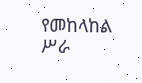የመከላከል ሥራ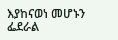እያከናወነ መሆኑን ፌደራል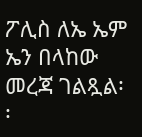ፖሊስ ለኤ ኤም ኤን በላከው መረጃ ገልጿል፡፡